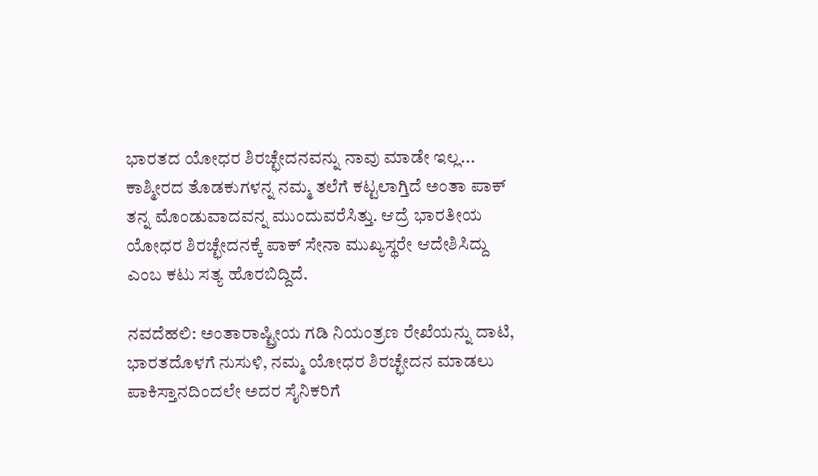ಭಾರತದ ಯೋಧರ ಶಿರಚ್ಛೇದನವನ್ನು ನಾವು ಮಾಡೇ ಇಲ್ಲ... ಕಾಶ್ಮೀರದ ತೊಡಕುಗಳನ್ನ ನಮ್ಮ ತಲೆಗೆ ಕಟ್ಟಲಾಗ್ತಿದೆ ಅಂತಾ ಪಾಕ್ ತನ್ನ ಮೊಂಡುವಾದವನ್ನ ಮುಂದುವರೆಸಿತ್ತು. ಆದ್ರೆ ಭಾರತೀಯ ಯೋಧರ ಶಿರಚ್ಛೇದನಕ್ಕೆ ಪಾಕ್ ಸೇನಾ ಮುಖ್ಯಸ್ಥರೇ ಆದೇಶಿಸಿದ್ದು ಎಂಬ ಕಟು ಸತ್ಯ ಹೊರಬಿದ್ದಿದೆ.

ನವದೆಹಲಿ: ಅಂತಾರಾಷ್ಟ್ರೀಯ ಗಡಿ ನಿಯಂತ್ರಣ ರೇಖೆಯನ್ನು ದಾಟಿ, ಭಾರತದೊಳಗೆ ನುಸುಳಿ, ನಮ್ಮ ಯೋಧರ ಶಿರಚ್ಛೇದನ ಮಾಡಲು ಪಾಕಿಸ್ತಾನದಿಂದಲೇ ಅದರ ಸೈನಿಕರಿಗೆ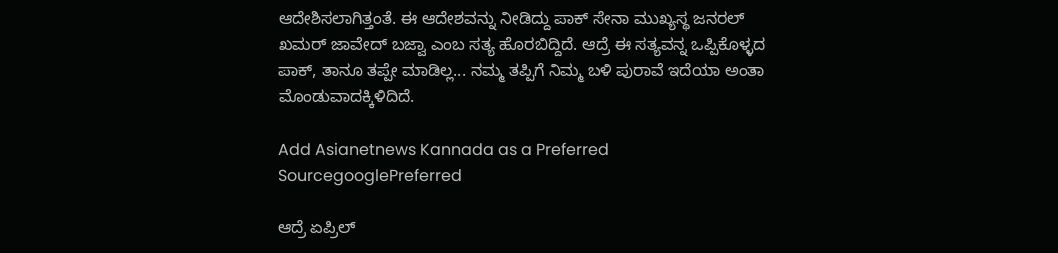ಆದೇಶಿಸಲಾಗಿತ್ತಂತೆ. ಈ ಆದೇಶವನ್ನು ನೀಡಿದ್ದು ಪಾಕ್ ಸೇನಾ ಮುಖ್ಯಸ್ಥ ಜನರಲ್ ಖಮರ್ ಜಾವೇದ್ ಬಜ್ವಾ ಎಂಬ ಸತ್ಯ ಹೊರಬಿದ್ದಿದೆ. ಆದ್ರೆ ಈ ಸತ್ಯವನ್ನ ಒಪ್ಪಿಕೊಳ್ಳದ ಪಾಕ್, ತಾನೂ ತಪ್ಪೇ ಮಾಡಿಲ್ಲ... ನಮ್ಮ ತಪ್ಪಿಗೆ ನಿಮ್ಮ ಬಳಿ ಪುರಾವೆ ಇದೆಯಾ ಅಂತಾ ಮೊಂಡುವಾದಕ್ಕಿಳಿದಿದೆ.

Add Asianetnews Kannada as a Preferred SourcegooglePreferred

ಆದ್ರೆ ಏಪ್ರಿಲ್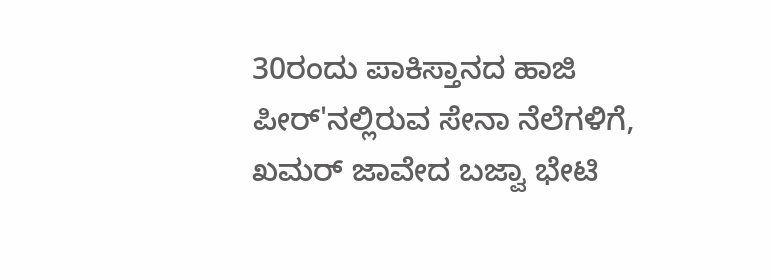30ರಂದು ಪಾಕಿಸ್ತಾನದ ಹಾಜಿ ಪೀರ್'ನಲ್ಲಿರುವ ಸೇನಾ ನೆಲೆಗಳಿಗೆ, ಖಮರ್ ಜಾವೇದ ಬಜ್ವಾ ಭೇಟಿ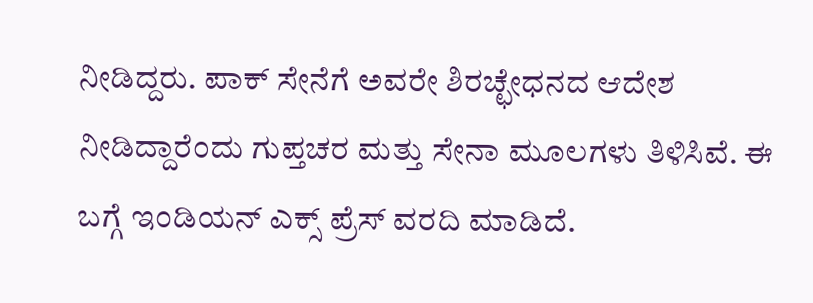ನೀಡಿದ್ದರು. ಪಾಕ್ ಸೇನೆಗೆ ಅವರೇ ಶಿರಚ್ಛೇಧನದ ಆದೇಶ ನೀಡಿದ್ದಾರೆಂದು ಗುಪ್ತಚರ ಮತ್ತು ಸೇನಾ ಮೂಲಗಳು ತಿಳಿಸಿವೆ. ಈ ಬಗ್ಗೆ ಇಂಡಿಯನ್ ಎಕ್ಸ್ ಪ್ರೆಸ್ ವರದಿ ಮಾಡಿದೆ.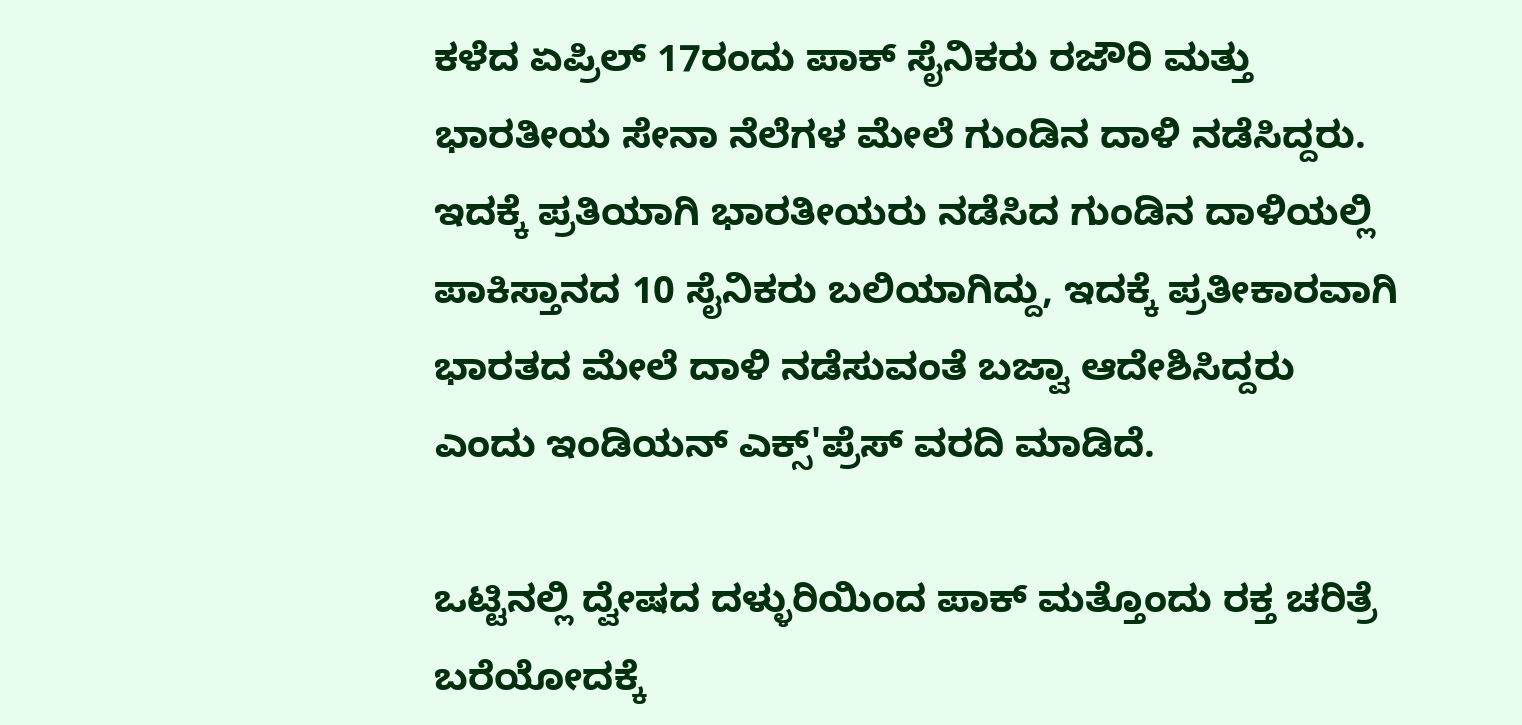ಕಳೆದ ಏಪ್ರಿಲ್ 17ರಂದು ಪಾಕ್ ಸೈನಿಕರು ರಜೌರಿ ಮತ್ತು ಭಾರತೀಯ ಸೇನಾ ನೆಲೆಗಳ ಮೇಲೆ ಗುಂಡಿನ ದಾಳಿ ನಡೆಸಿದ್ದರು. ಇದಕ್ಕೆ ಪ್ರತಿಯಾಗಿ ಭಾರತೀಯರು ನಡೆಸಿದ ಗುಂಡಿನ ದಾಳಿಯಲ್ಲಿ ಪಾಕಿಸ್ತಾನದ 10 ಸೈನಿಕರು ಬಲಿಯಾಗಿದ್ದು, ಇದಕ್ಕೆ ಪ್ರತೀಕಾರವಾಗಿ ಭಾರತದ ಮೇಲೆ ದಾಳಿ ನಡೆಸುವಂತೆ ಬಜ್ವಾ ಆದೇಶಿಸಿದ್ದರು ಎಂದು ಇಂಡಿಯನ್ ಎಕ್ಸ್'ಪ್ರೆಸ್ ವರದಿ ಮಾಡಿದೆ.

ಒಟ್ಟಿನಲ್ಲಿ ದ್ವೇಷದ ದಳ್ಳುರಿಯಿಂದ ಪಾಕ್ ಮತ್ತೊಂದು ರಕ್ತ ಚರಿತ್ರೆ ಬರೆಯೋದಕ್ಕೆ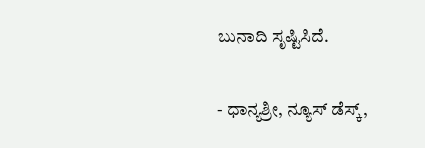ಬುನಾದಿ ಸೃಷ್ಟಿಸಿದೆ.

- ಧಾನ್ಯಶ್ರೀ, ನ್ಯೂಸ್ ಡೆಸ್ಕ್,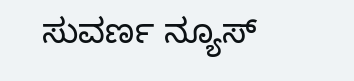ಸುವರ್ಣ ನ್ಯೂಸ್